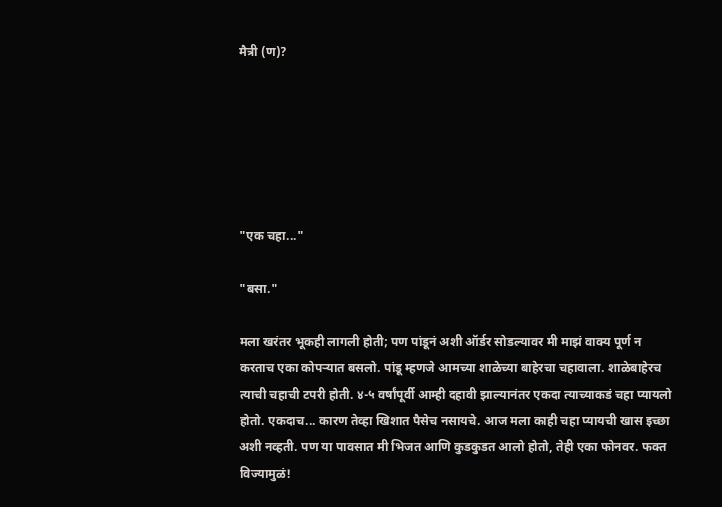मैत्री (ण)?






"एक चहा..."

"बसा."

मला खरंतर भूकही लागली होती; पण पांडूनं अशी ऑर्डर सोडल्यावर मी माझं वाक्य पूर्ण न करताच एका कोपऱ्यात बसलो. पांडू म्हणजे आमच्या शाळेच्या बाहेरचा चहावाला. शाळेबाहेरच त्याची चहाची टपरी होती. ४-५ वर्षांपूर्वी आम्ही दहावी झाल्यानंतर एकदा त्याच्याकडं चहा प्यायलो होतो. एकदाच... कारण तेव्हा खिशात पैसेच नसायचे. आज मला काही चहा प्यायची खास इच्छा अशी नव्हती. पण या पावसात मी भिजत आणि कुडकुडत आलो होतो, तेही एका फोनवर. फक्त विज्यामुळं!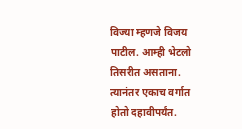विज्या म्हणजे विजय पाटील. आम्ही भेटलो तिसरीत असताना. त्यानंतर एकाच वर्गात होतो दहावीपर्यंत.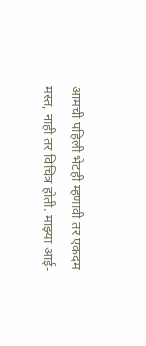आमची पहिली भेटही म्हणावी तर एकदम मस्त, नाही तर विचित्र होती. माझ्या आई-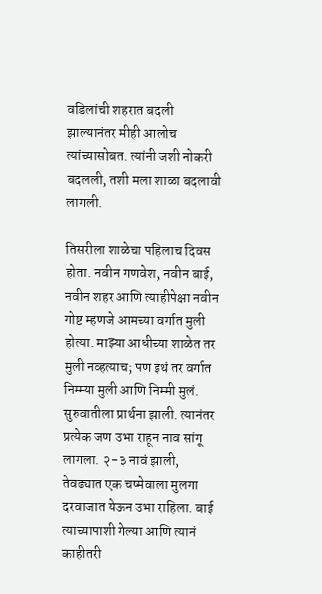वडिलांची शहरात बदली झाल्यानंतर मीही आलोच त्यांच्यासोबत. त्यांनी जशी नोकरी बदलली, तशी मला शाळा बदलावी लागली.

तिसरीला शाळेचा पहिलाच दिवस होता. नवीन गणवेश, नवीन बाई, नवीन शहर आणि त्याहीपेक्षा नवीन गोष्ट म्हणजे आमच्या वर्गात मुली होत्या. माझ्या आधीच्या शाळेत तर मुली नव्हत्याच; पण इथं तर वर्गात निम्म्या मुली आणि निम्मी मुलं. सुरुवातीला प्रार्थना झाली. त्यानंतर प्रत्येक जण उभा राहून नाव सांगू लागला. २-३ नावं झाली, तेवढ्यात एक चष्मेवाला मुलगा दरवाजात येऊन उभा राहिला. बाई त्याच्यापाशी गेल्या आणि त्यानं काहीतरी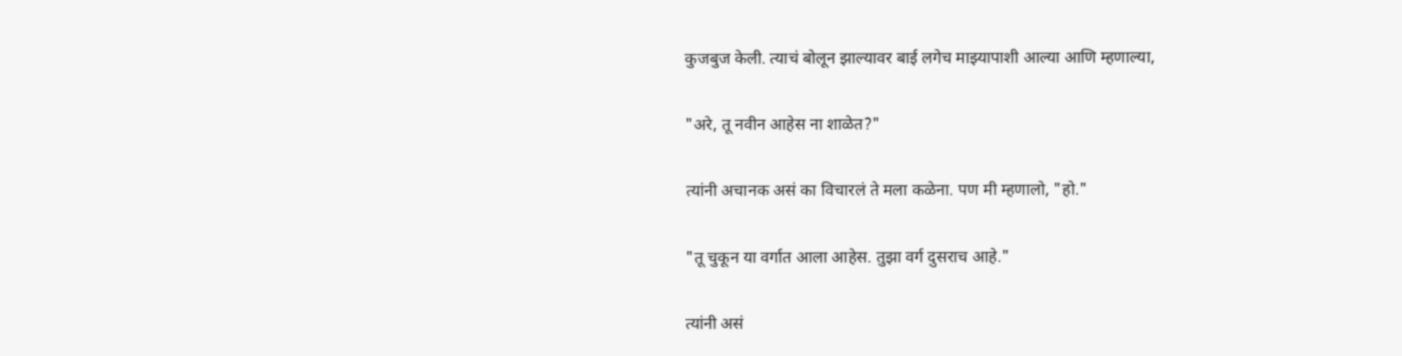कुजबुज केली. त्याचं बोलून झाल्यावर बाई लगेच माझ्यापाशी आल्या आणि म्हणाल्या,

"अरे, तू नवीन आहेस ना शाळेत?"

त्यांनी अचानक असं का विचारलं ते मला कळेना. पण मी म्हणालो, "हो."

"तू चुकून या वर्गात आला आहेस. तुझा वर्ग दुसराच आहे."

त्यांनी असं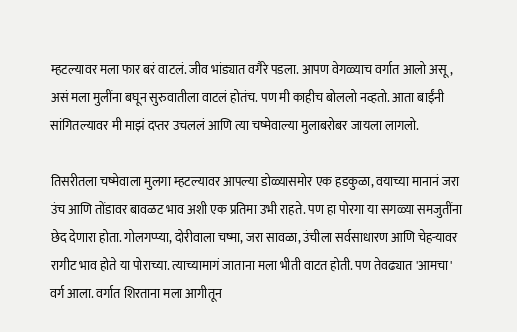म्हटल्यावर मला फार बरं वाटलं. जीव भांड्यात वगैरे पडला. आपण वेगळ्याच वर्गात आलो असू, असं मला मुलींना बघून सुरुवातीला वाटलं होतंच. पण मी काहीच बोललो नव्हतो. आता बाईंनी सांगितल्यावर मी माझं दप्तर उचललं आणि त्या चष्मेवाल्या मुलाबरोबर जायला लागलो.

तिसरीतला चष्मेवाला मुलगा म्हटल्यावर आपल्या डोळ्यासमोर एक हडकुळा, वयाच्या मानानं जरा उंच आणि तोंडावर बावळट भाव अशी एक प्रतिमा उभी राहते. पण हा पोरगा या सगळ्या समजुतींना छेद देणारा होता. गोलगप्प्या, दोरीवाला चष्मा, जरा सावळा, उंचीला सर्वसाधारण आणि चेहऱ्यावर रागीट भाव होते या पोराच्या. त्याच्यामागं जाताना मला भीती वाटत होती. पण तेवढ्यात 'आमचा' वर्ग आला. वर्गात शिरताना मला आगीतून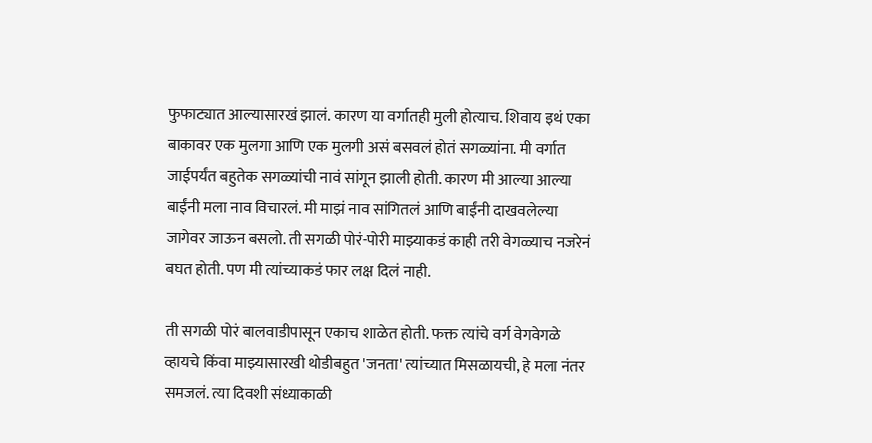फुफाट्यात आल्यासारखं झालं. कारण या वर्गातही मुली होत्याच. शिवाय इथं एका बाकावर एक मुलगा आणि एक मुलगी असं बसवलं होतं सगळ्यांना. मी वर्गात जाईपर्यंत बहुतेक सगळ्यांची नावं सांगून झाली होती. कारण मी आल्या आल्या बाईंनी मला नाव विचारलं. मी माझं नाव सांगितलं आणि बाईंनी दाखवलेल्या जागेवर जाऊन बसलो. ती सगळी पोरं-पोरी माझ्याकडं काही तरी वेगळ्याच नजरेनं बघत होती. पण मी त्यांच्याकडं फार लक्ष दिलं नाही.

ती सगळी पोरं बालवाडीपासून एकाच शाळेत होती. फक्त त्यांचे वर्ग वेगवेगळे व्हायचे किंवा माझ्यासारखी थोडीबहुत 'जनता' त्यांच्यात मिसळायची, हे मला नंतर समजलं. त्या दिवशी संध्याकाळी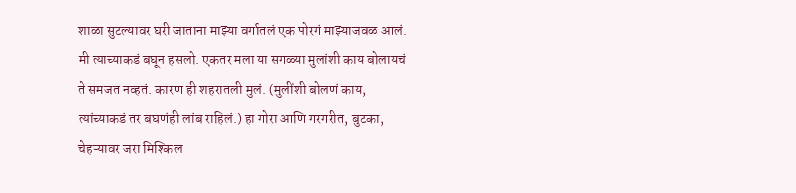शाळा सुटल्यावर घरी जाताना माझ्या वर्गातलं एक पोरगं माझ्याजवळ आलं. मी त्याच्याकडं बघून हसलो. एकतर मला या सगळ्या मुलांशी काय बोलायचं ते समजत नव्हतं. कारण ही शहरातली मुलं. (मुलींशी बोलणं काय, त्यांच्याकडं तर बघणंही लांब राहिलं.) हा गोरा आणि गरगरीत, बुटका, चेहऱ्यावर जरा मिश्किल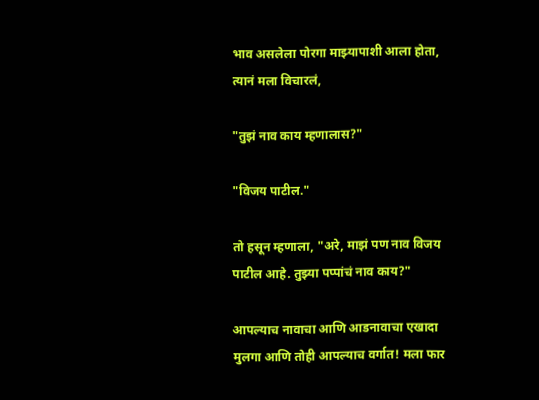भाव असलेला पोरगा माझ्यापाशी आला होता, त्यानं मला विचारलं,

"तुझं नाव काय म्हणालास?"

"विजय पाटील."

तो हसून म्हणाला, "अरे, माझं पण नाव विजय पाटील आहे. तुझ्या पप्पांचं नाव काय?"

आपल्याच नावाचा आणि आडनावाचा एखादा मुलगा आणि तोही आपल्याच वर्गात! मला फार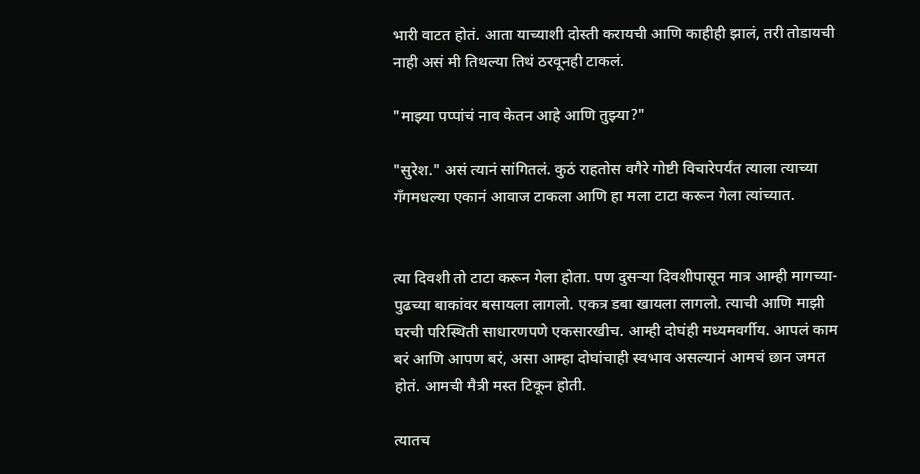भारी वाटत होतं. आता याच्याशी दोस्ती करायची आणि काहीही झालं, तरी तोडायची नाही असं मी तिथल्या तिथं ठरवूनही टाकलं.

"माझ्या पप्पांचं नाव केतन आहे आणि तुझ्या?"

"सुरेश." असं त्यानं सांगितलं. कुठं राहतोस वगैरे गोष्टी विचारेपर्यंत त्याला त्याच्या गॅंगमधल्या एकानं आवाज टाकला आणि हा मला टाटा करून गेला त्यांच्यात.


त्या दिवशी तो टाटा करून गेला होता. पण दुसऱ्या दिवशीपासून मात्र आम्ही मागच्या-पुढच्या बाकांवर बसायला लागलो. एकत्र डबा खायला लागलो. त्याची आणि माझी घरची परिस्थिती साधारणपणे एकसारखीच. आम्ही दोघंही मध्यमवर्गीय. आपलं काम बरं आणि आपण बरं, असा आम्हा दोघांचाही स्वभाव असल्यानं आमचं छान जमत होतं. आमची मैत्री मस्त टिकून होती.

त्यातच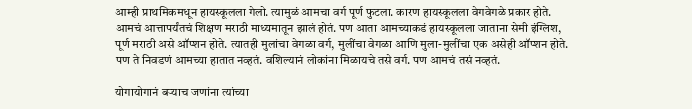आम्ही प्राथमिकमधून हायस्कूलला गेलो. त्यामुळं आमचा वर्ग पूर्ण फुटला. कारण हायस्कूलला वेगवेगळे प्रकार होते. आमचं आत्तापर्यंतचं शिक्षण मराठी माध्यमातून झालं होतं. पण आता आमच्याकडं हायस्कूलला जाताना सेमी इंग्लिश, पूर्ण मराठी असे ऑप्शन होते. त्यातही मुलांचा वेगळा वर्ग, मुलींचा वेगळा आणि मुला-मुलींचा एक असेही ऑप्शन होते. पण ते निवडणं आमच्या हातात नव्हतं. वशिल्यानं लोकांना मिळायचे तसे वर्ग. पण आमचं तसं नव्हतं.

योगायोगानं बऱ्याच जणांना त्यांच्या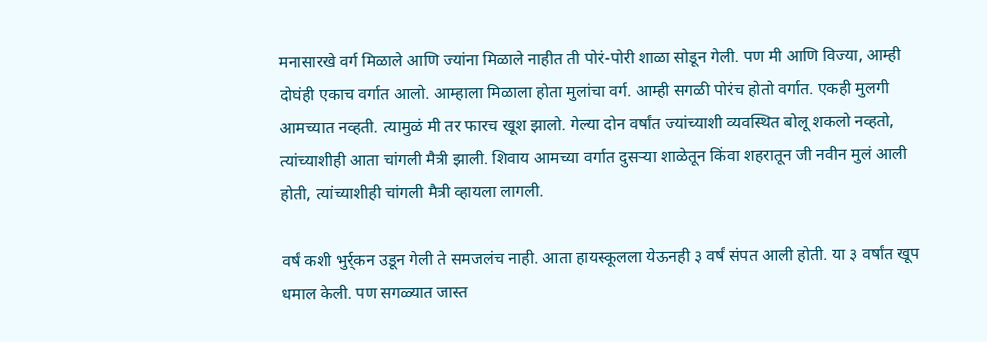मनासारखे वर्ग मिळाले आणि ज्यांना मिळाले नाहीत ती पोरं-पोरी शाळा सोडून गेली. पण मी आणि विज्या, आम्ही दोघंही एकाच वर्गात आलो. आम्हाला मिळाला होता मुलांचा वर्ग. आम्ही सगळी पोरंच होतो वर्गात. एकही मुलगी आमच्यात नव्हती. त्यामुळं मी तर फारच खूश झालो. गेल्या दोन वर्षांत ज्यांच्याशी व्यवस्थित बोलू शकलो नव्हतो, त्यांच्याशीही आता चांगली मैत्री झाली. शिवाय आमच्या वर्गात दुसऱ्या शाळेतून किंवा शहरातून जी नवीन मुलं आली होती, त्यांच्याशीही चांगली मैत्री व्हायला लागली.

वर्षं कशी भुर्र्कन उडून गेली ते समजलंच नाही. आता हायस्कूलला येऊनही ३ वर्षं संपत आली होती. या ३ वर्षांत खूप धमाल केली. पण सगळ्यात जास्त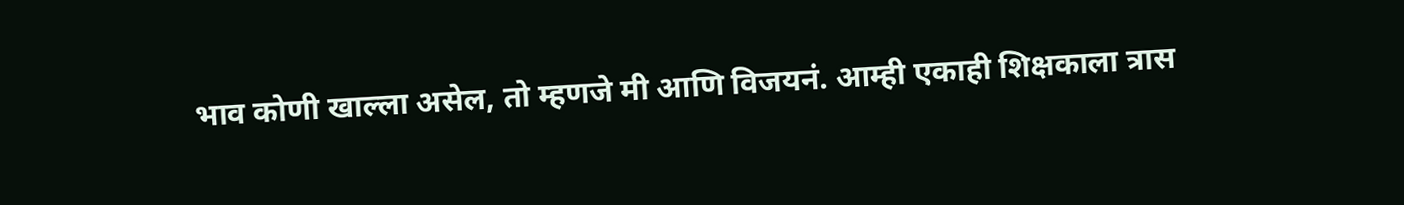भाव कोणी खाल्ला असेल, तो म्हणजे मी आणि विजयनं. आम्ही एकाही शिक्षकाला त्रास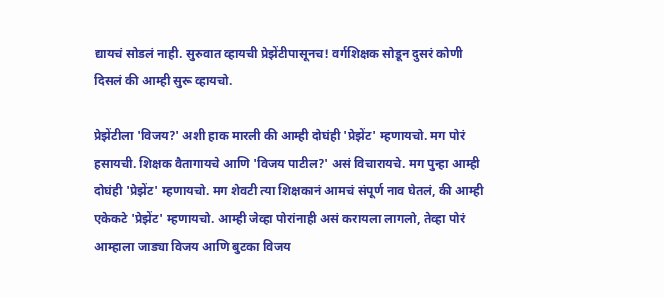द्यायचं सोडलं नाही. सुरुवात व्हायची प्रेझेंटीपासूनच! वर्गशिक्षक सोडून दुसरं कोणी दिसलं की आम्ही सुरू व्हायचो.

प्रेझेंटीला 'विजय?' अशी हाक मारली की आम्ही दोघंही 'प्रेझेंट' म्हणायचो. मग पोरं हसायची. शिक्षक वैतागायचे आणि 'विजय पाटील?' असं विचारायचे. मग पुन्हा आम्ही दोघंही 'प्रेझेंट' म्हणायचो. मग शेवटी त्या शिक्षकानं आमचं संपूर्ण नाव घेतलं, की आम्ही एकेकटे 'प्रेझेंट' म्हणायचो. आम्ही जेव्हा पोरांनाही असं करायला लागलो, तेव्हा पोरं आम्हाला जाड्या विजय आणि बुटका विजय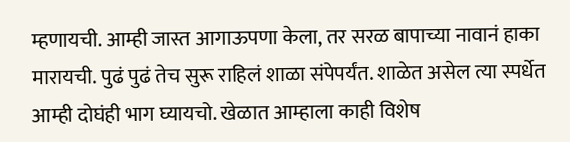म्हणायची. आम्ही जास्त आगाऊपणा केला, तर सरळ बापाच्या नावानं हाका मारायची. पुढं पुढं तेच सुरू राहिलं शाळा संपेपर्यंत. शाळेत असेल त्या स्पर्धेत आम्ही दोघंही भाग घ्यायचो. खेळात आम्हाला काही विशेष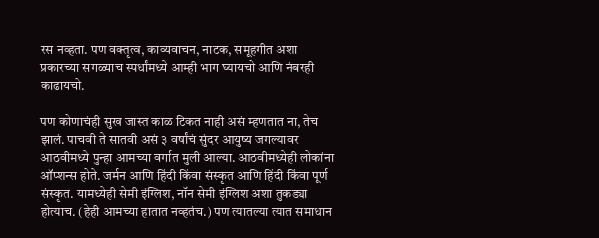रस नव्हता. पण वक्तृत्व, काव्यवाचन, नाटक, समूहगीत अशा प्रकारच्या सगळ्याच स्पर्धांमध्ये आम्ही भाग घ्यायचो आणि नंबरही काढायचो.

पण कोणाचंही सुख जास्त काळ टिकत नाही असं म्हणतात ना, तेच झालं. पाचवी ते सातवी असं ३ वर्षांचं सुंदर आयुष्य जगल्यावर आठवीमध्ये पुन्हा आमच्या वर्गात मुली आल्या. आठवीमध्येही लोकांना ऑप्शन्स होते. जर्मन आणि हिंदी किंवा संस्कृत आणि हिंदी किंवा पूर्ण संस्कृत. यामध्येही सेमी इंग्लिश, नॉन सेमी इंग्लिश अशा तुकड्या होत्याच. (हेही आमच्या हातात नव्हतंच.) पण त्यातल्या त्यात समाधान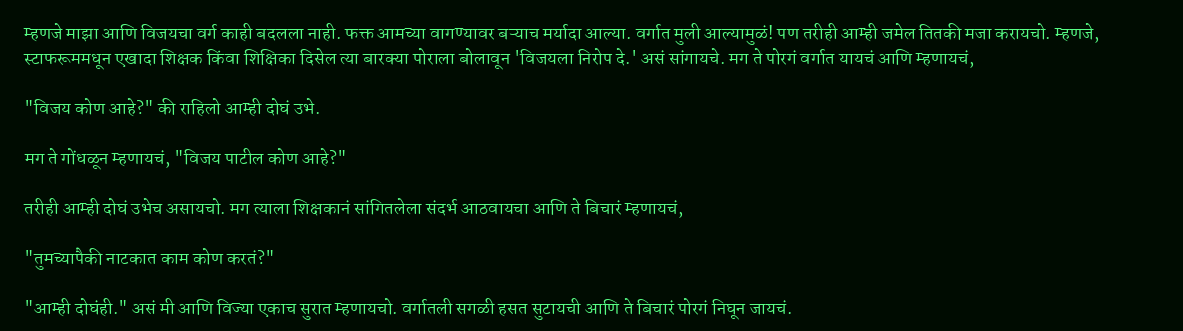म्हणजे माझा आणि विजयचा वर्ग काही बदलला नाही. फक्त आमच्या वागण्यावर बऱ्याच मर्यादा आल्या. वर्गात मुली आल्यामुळं! पण तरीही आम्ही जमेल तितकी मजा करायचो. म्हणजे, स्टाफरूममधून एखादा शिक्षक किंवा शिक्षिका दिसेल त्या बारक्या पोराला बोलावून 'विजयला निरोप दे.' असं सांगायचे. मग ते पोरगं वर्गात यायचं आणि म्हणायचं,

"विजय कोण आहे?" की राहिलो आम्ही दोघं उभे.

मग ते गोंधळून म्हणायचं, "विजय पाटील कोण आहे?"

तरीही आम्ही दोघं उभेच असायचो. मग त्याला शिक्षकानं सांगितलेला संदर्भ आठवायचा आणि ते बिचारं म्हणायचं,

"तुमच्यापैकी नाटकात काम कोण करतं?"

"आम्ही दोघंही." असं मी आणि विज्या एकाच सुरात म्हणायचो. वर्गातली सगळी हसत सुटायची आणि ते बिचारं पोरगं निघून जायचं.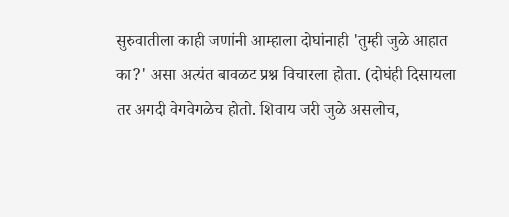सुरुवातीला काही जणांनी आम्हाला दोघांनाही 'तुम्ही जुळे आहात का?' असा अत्यंत बावळट प्रश्न विचारला होता. (दोघंही दिसायला तर अगदी वेगवेगळेच होतो. शिवाय जरी जुळे असलोच,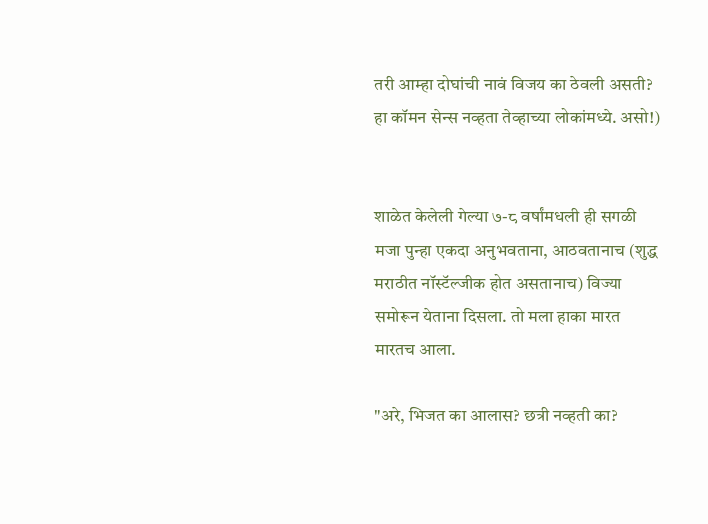तरी आम्हा दोघांची नावं विजय का ठेवली असती? हा कॉमन सेन्स नव्हता तेव्हाच्या लोकांमध्ये. असो!)


शाळेत केलेली गेल्या ७-८ वर्षांमधली ही सगळी मजा पुन्हा एकदा अनुभवताना, आठवतानाच (शुद्ध मराठीत नॉस्टॅल्जीक होत असतानाच) विज्या समोरून येताना दिसला. तो मला हाका मारत मारतच आला.

"अरे, भिजत का आलास? छत्री नव्हती का?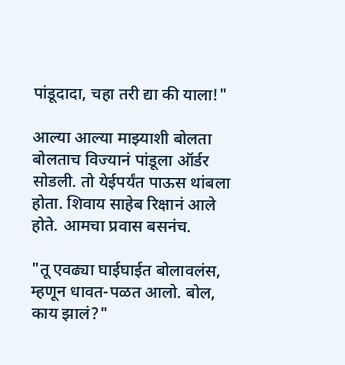पांडूदादा, चहा तरी द्या की याला!"

आल्या आल्या माझ्याशी बोलता बोलताच विज्यानं पांडूला ऑर्डर सोडली. तो येईपर्यंत पाऊस थांबला होता. शिवाय साहेब रिक्षानं आले होते. आमचा प्रवास बसनंच.

"तू एवढ्या घाईघाईत बोलावलंस, म्हणून धावत-पळत आलो. बोल, काय झालं?"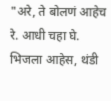"अरे, ते बोलणं आहेच रे. आधी चहा घे. भिजला आहेस, थंडी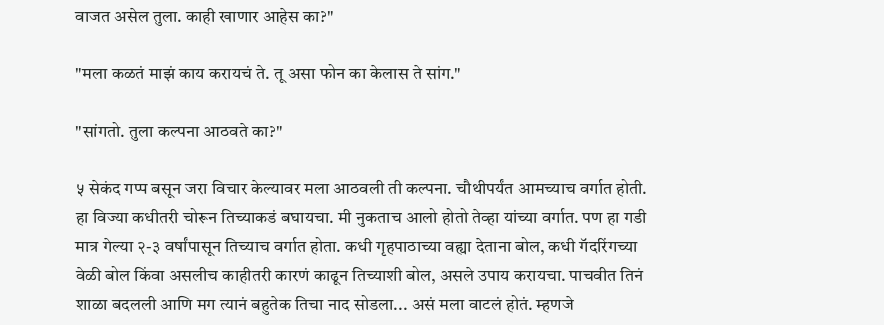वाजत असेल तुला. काही खाणार आहेस का?"

"मला कळतं माझं काय करायचं ते. तू असा फोन का केलास ते सांग."

"सांगतो. तुला कल्पना आठवते का?"

५ सेकंद गप्प बसून जरा विचार केल्यावर मला आठवली ती कल्पना. चौथीपर्यंत आमच्याच वर्गात होती. हा विज्या कधीतरी चोरून तिच्याकडं बघायचा. मी नुकताच आलो होतो तेव्हा यांच्या वर्गात. पण हा गडी मात्र गेल्या २-३ वर्षांपासून तिच्याच वर्गात होता. कधी गृहपाठाच्या वह्या देताना बोल, कधी गॅदरिंगच्या वेळी बोल किंवा असलीच काहीतरी कारणं काढून तिच्याशी बोल, असले उपाय करायचा. पाचवीत तिनं शाळा बदलली आणि मग त्यानं बहुतेक तिचा नाद सोडला... असं मला वाटलं होतं. म्हणजे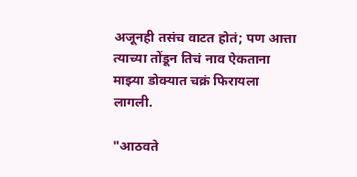अजूनही तसंच वाटत होतं; पण आत्ता त्याच्या तोंडून तिचं नाव ऐकताना माझ्या डोक्यात चक्रं फिरायला लागली.

"आठवते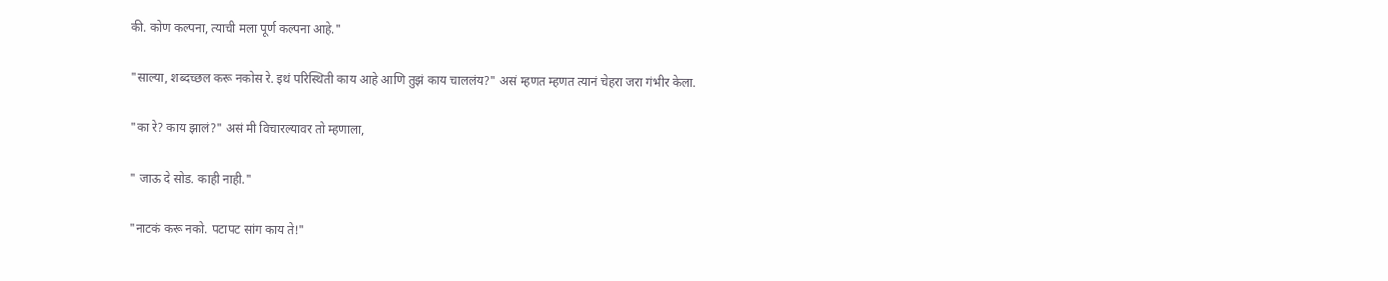की. कोण कल्पना, त्याची मला पूर्ण कल्पना आहे."

"साल्या, शब्दच्छल करू नकोस रे. इथं परिस्थिती काय आहे आणि तुझं काय चाललंय?" असं म्हणत म्हणत त्यानं चेहरा जरा गंभीर केला.

"का रे? काय झालं?" असं मी विचारल्यावर तो म्हणाला,

" जाऊ दे सोड. काही नाही."

"नाटकं करू नको. पटापट सांग काय ते!"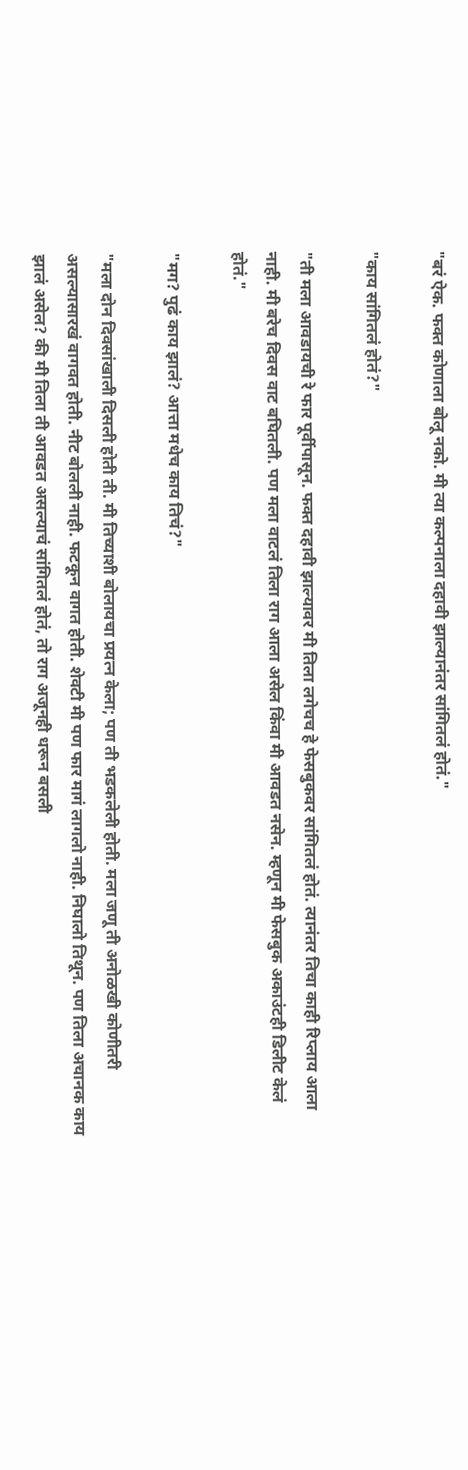"बरं ऐक. फक्त कोणाला बोलू नको. मी त्या कल्पनाला दहावी झाल्यानंतर सांगितलं होतं."

"काय सांगितलं होतं?"

"ती मला आवडायची रे फार पूर्वीपासून. फक्त दहावी झाल्यावर मी तिला लगेचच हे फेसबुकवर सांगितलं होतं. त्यानंतर तिचा काही रिप्लाय आला नाही. मी बरेच दिवस वाट बघितली. पण मला वाटलं तिला राग आला असेल किंवा मी आवडत नसेन. म्हणून मी फेसबुक अकाउंटही डिलीट केलं होतं."

"मग? पुढं काय झालं? आत्ता मधेच काय तिचं?"

"मला दोन दिवसांखाली दिसली होती ती. मी तिच्याशी बोलायचा प्रयत्न केला; पण ती भडकलेली होती. मला जणू ती अनोळखी कोणीतरी असल्यासारखं वागवत होती. नीट बोलली नाही. फटकून वागत होती. शेवटी मी पण फार मागं लागलो नाही. निघालो तिथून. पण तिला अचानक काय झालं असेल? की मी तिला ती आवडत असल्याचं सांगितलं होतं, तो राग अजूनही धरून बसली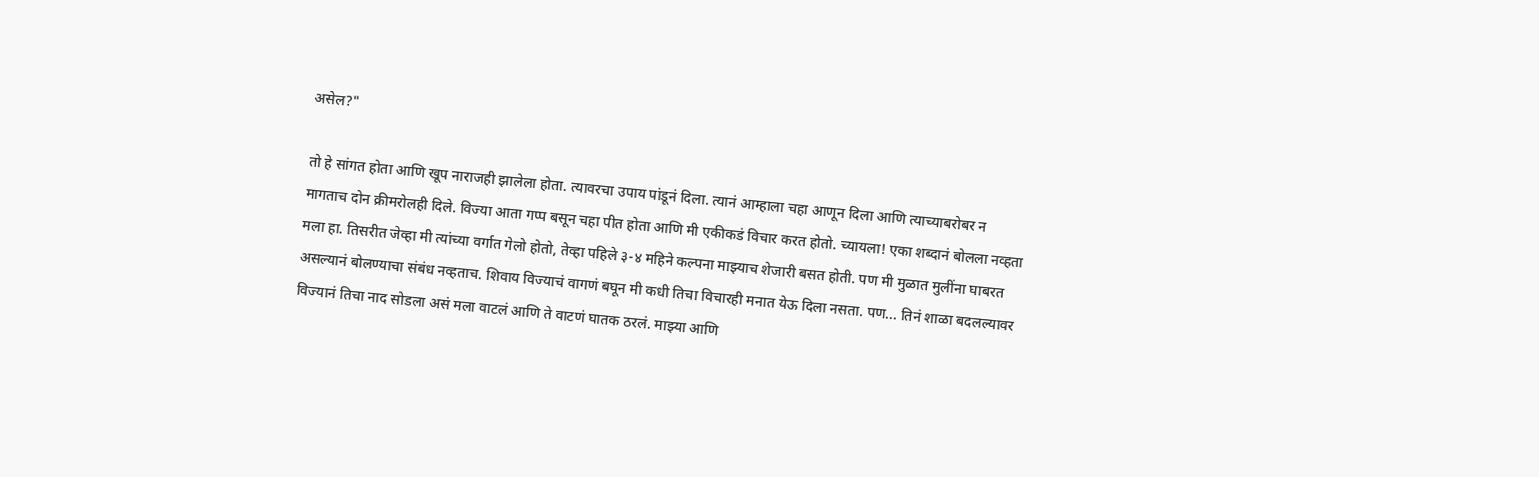असेल?"

तो हे सांगत होता आणि खूप नाराजही झालेला होता. त्यावरचा उपाय पांडूनं दिला. त्यानं आम्हाला चहा आणून दिला आणि त्याच्याबरोबर न मागताच दोन क्रीमरोलही दिले. विज्या आता गप्प बसून चहा पीत होता आणि मी एकीकडं विचार करत होतो. च्यायला! एका शब्दानं बोलला नव्हता मला हा. तिसरीत जेव्हा मी त्यांच्या वर्गात गेलो होतो, तेव्हा पहिले ३-४ महिने कल्पना माझ्याच शेजारी बसत होती. पण मी मुळात मुलींना घाबरत असल्यानं बोलण्याचा संबंध नव्हताच. शिवाय विज्याचं वागणं बघून मी कधी तिचा विचारही मनात येऊ दिला नसता. पण... तिनं शाळा बदलल्यावर विज्यानं तिचा नाद सोडला असं मला वाटलं आणि ते वाटणं घातक ठरलं. माझ्या आणि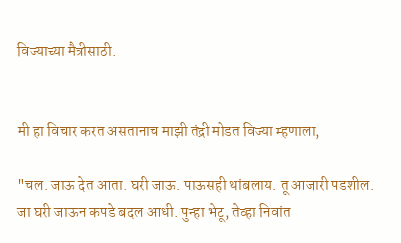विज्याच्या मैत्रीसाठी.


मी हा विचार करत असतानाच माझी तंद्री मोडत विज्या म्हणाला,

"चल. जाऊ देत आता. घरी जाऊ. पाऊसही थांबलाय. तू आजारी पडशील. जा घरी जाऊन कपडे बदल आधी. पुन्हा भेटू, तेव्हा निवांत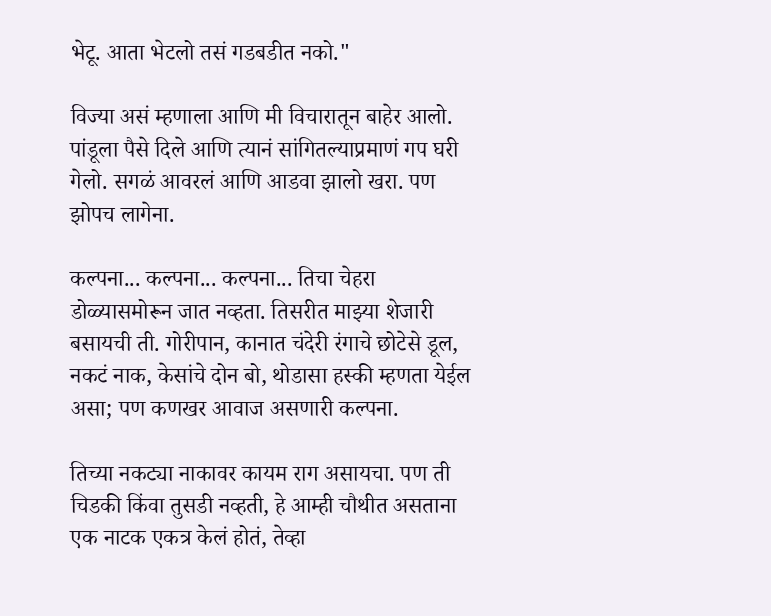भेटू. आता भेटलो तसं गडबडीत नको."

विज्या असं म्हणाला आणि मी विचारातून बाहेर आलो. पांडूला पैसे दिले आणि त्यानं सांगितल्याप्रमाणं गप घरी गेलो. सगळं आवरलं आणि आडवा झालो खरा. पण झोपच लागेना.

कल्पना... कल्पना... कल्पना... तिचा चेहरा डोळ्यासमोरून जात नव्हता. तिसरीत माझ्या शेजारी बसायची ती. गोरीपान, कानात चंदेरी रंगाचे छोटेसे डूल, नकटं नाक, केसांचे दोन बो, थोडासा हस्की म्हणता येईल असा; पण कणखर आवाज असणारी कल्पना.

तिच्या नकट्या नाकावर कायम राग असायचा. पण ती चिडकी किंवा तुसडी नव्हती, हे आम्ही चौथीत असताना एक नाटक एकत्र केलं होतं, तेव्हा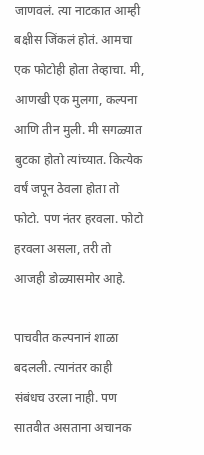जाणवलं. त्या नाटकात आम्ही बक्षीस जिंकलं होतं. आमचा एक फोटोही होता तेव्हाचा. मी, आणखी एक मुलगा, कल्पना आणि तीन मुली. मी सगळ्यात बुटका होतो त्यांच्यात. कित्येक वर्षं जपून ठेवला होता तो फोटो. पण नंतर हरवला. फोटो हरवला असला, तरी तो आजही डोळ्यासमोर आहे.

पाचवीत कल्पनानं शाळा बदलली. त्यानंतर काही संबंधच उरला नाही. पण सातवीत असताना अचानक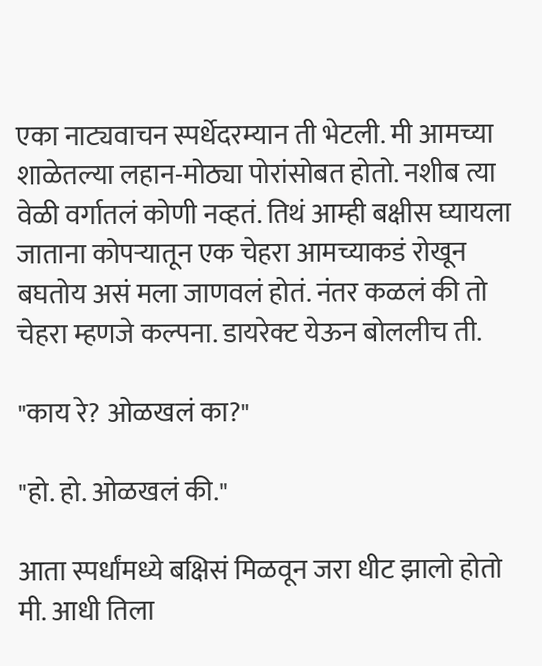एका नाट्यवाचन स्पर्धेदरम्यान ती भेटली. मी आमच्या शाळेतल्या लहान-मोठ्या पोरांसोबत होतो. नशीब त्या वेळी वर्गातलं कोणी नव्हतं. तिथं आम्ही बक्षीस घ्यायला जाताना कोपऱ्यातून एक चेहरा आमच्याकडं रोखून बघतोय असं मला जाणवलं होतं. नंतर कळलं की तो चेहरा म्हणजे कल्पना. डायरेक्ट येऊन बोललीच ती.

"काय रे? ओळखलं का?"

"हो. हो. ओळखलं की."

आता स्पर्धांमध्ये बक्षिसं मिळवून जरा धीट झालो होतो मी. आधी तिला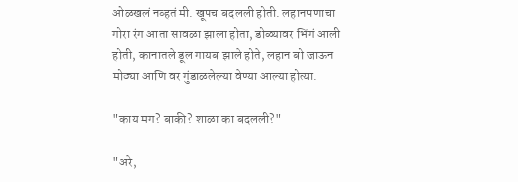ओळखलं नव्हतं मी. खूपच बदलली होती. लहानपणाचा गोरा रंग आता सावळा झाला होता, डोळ्यावर भिंगं आली होती, कानातले डूल गायब झाले होते, लहान बो जाऊन मोठ्या आणि वर गुंडाळलेल्या वेण्या आल्या होत्या.

"काय मग? बाकी? शाळा का बदलली?"

"अरे,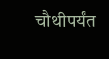चौथीपर्यंत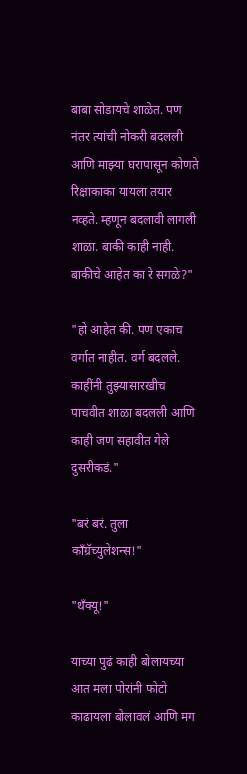बाबा सोडायचे शाळेत. पण नंतर त्यांची नोकरी बदलली आणि माझ्या घरापासून कोणते रिक्षाकाका यायला तयार नव्हते. म्हणून बदलावी लागली शाळा. बाकी काही नाही. बाकीचे आहेत का रे सगळे?"

"हो आहेत की. पण एकाच वर्गात नाहीत. वर्ग बदलले. काहींनी तुझ्यासारखीच पाचवीत शाळा बदलली आणि काही जण सहावीत गेले दुसरीकडं."

"बरं बरं. तुला काँग्रॅच्युलेशन्स!"

"थँक्यू!"

याच्या पुढं काही बोलायच्या आत मला पोरांनी फोटो काढायला बोलावलं आणि मग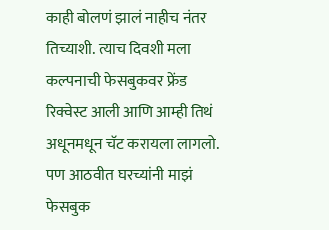काही बोलणं झालं नाहीच नंतर तिच्याशी. त्याच दिवशी मला कल्पनाची फेसबुकवर फ्रेंड रिक्वेस्ट आली आणि आम्ही तिथं अधूनमधून चॅट करायला लागलो. पण आठवीत घरच्यांनी माझं फेसबुक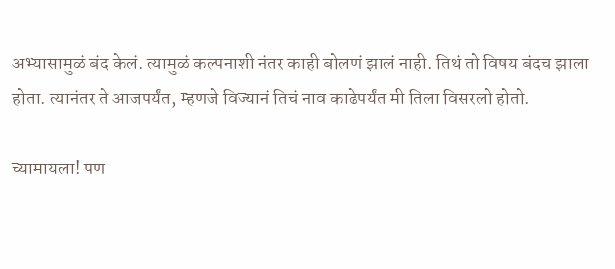अभ्यासामुळं बंद केलं. त्यामुळं कल्पनाशी नंतर काही बोलणं झालं नाही. तिथं तो विषय बंदच झाला होता. त्यानंतर ते आजपर्यंत, म्हणजे विज्यानं तिचं नाव काढेपर्यंत मी तिला विसरलो होतो.

च्यामायला! पण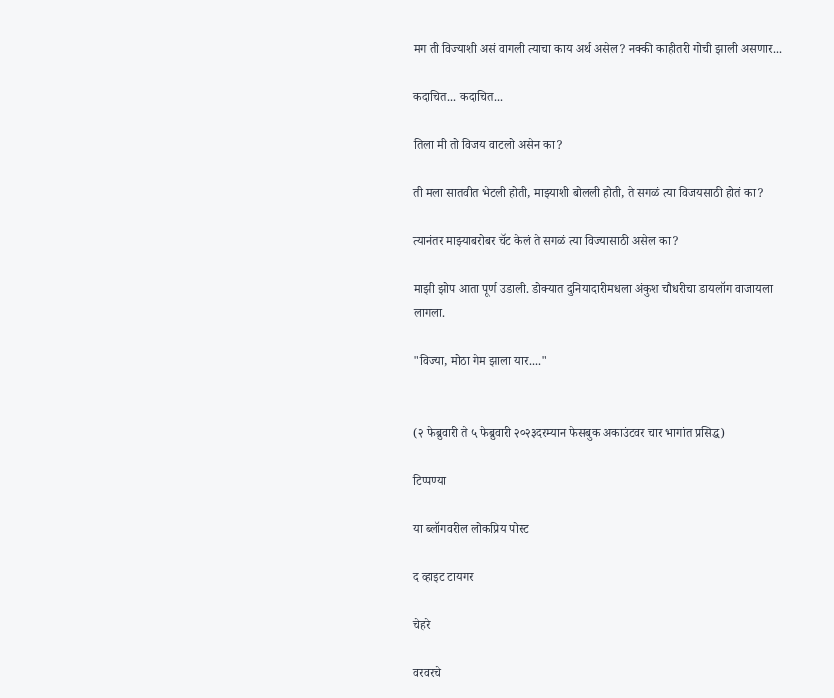मग ती विज्याशी असं वागली त्याचा काय अर्थ असेल? नक्की काहीतरी गोची झाली असणार...

कदाचित... कदाचित...

तिला मी तो विजय वाटलो असेन का?

ती मला सातवीत भेटली होती, माझ्याशी बोलली होती, ते सगळं त्या विजयसाठी होतं का?

त्यानंतर माझ्याबरोबर चॅट केलं ते सगळं त्या विज्यासाठी असेल का?

माझी झोप आता पूर्ण उडाली. डोक्यात दुनियादारीमधला अंकुश चौधरीचा डायलॉग वाजायला लागला.

"विज्या, मोठा गेम झाला यार...."


(२ फेब्रुवारी ते ५ फेब्रुवारी २०२३दरम्यान फेसबुक अकाउंटवर चार भागांत प्रसिद्ध)

टिप्पण्या

या ब्लॉगवरील लोकप्रिय पोस्ट

द व्हाइट टायगर

चेहरे

वरवरचे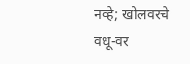नव्हे; खोलवरचे वधू-वर